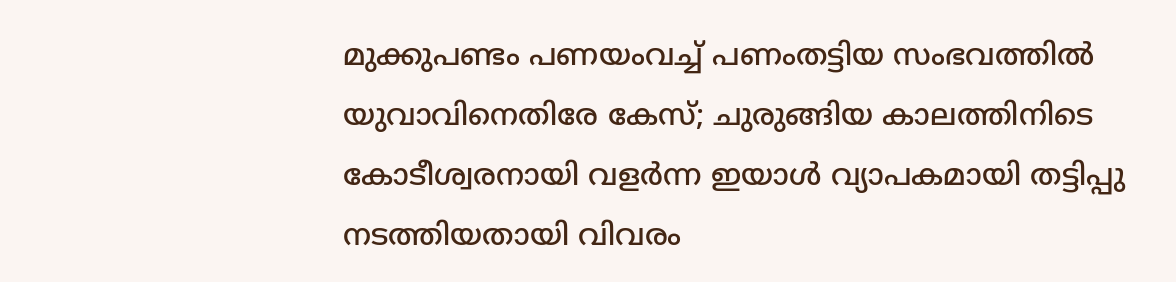മുക്കുപണ്ടം പണയംവച്ച് പണംതട്ടിയ സംഭവത്തില്‍ യുവാവിനെതിരേ കേസ്; ചുരുങ്ങിയ കാലത്തിനിടെ കോടീശ്വരനായി വളര്‍ന്ന ഇയാള്‍ വ്യാപകമായി തട്ടിപ്പു നടത്തിയതായി വിവരം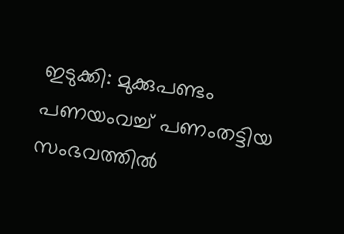ഇടുക്കി: മുക്കുപണ്ടം പണയംവച്ച് പണംതട്ടിയ സംഭവത്തില്‍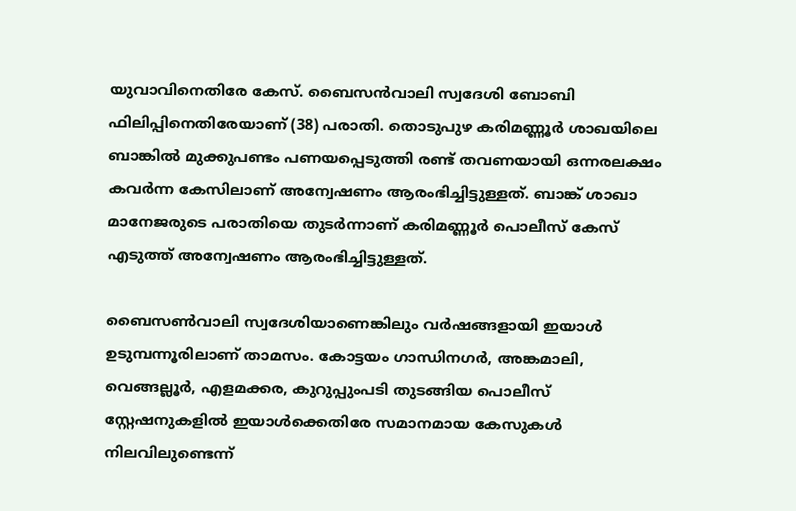യുവാവിനെതിരേ കേസ്. ബൈസന്‍വാലി സ്വദേശി ബോബി ഫിലിപ്പിനെതിരേയാണ് (38) പരാതി. തൊടുപുഴ കരിമണ്ണൂര്‍ ശാഖയിലെ ബാങ്കില്‍ മുക്കുപണ്ടം പണയപ്പെടുത്തി രണ്ട് തവണയായി ഒന്നരലക്ഷം കവര്‍ന്ന കേസിലാണ് അന്വേഷണം ആരംഭിച്ചിട്ടുള്ളത്. ബാങ്ക് ശാഖാ മാനേജരുടെ പരാതിയെ തുടര്‍ന്നാണ് കരിമണ്ണൂര്‍ പൊലീസ് കേസ് എടുത്ത് അന്വേഷണം ആരംഭിച്ചിട്ടുള്ളത്.

ബൈസണ്‍വാലി സ്വദേശിയാണെങ്കിലും വര്‍ഷങ്ങളായി ഇയാള്‍ ഉടുമ്പന്നൂരിലാണ് താമസം. കോട്ടയം ഗാന്ധിനഗര്‍, അങ്കമാലി, വെങ്ങല്ലൂര്‍, എളമക്കര, കുറുപ്പുംപടി തുടങ്ങിയ പൊലീസ് സ്റ്റേഷനുകളില്‍ ഇയാള്‍ക്കെതിരേ സമാനമായ കേസുകള്‍ നിലവിലുണ്ടെന്ന്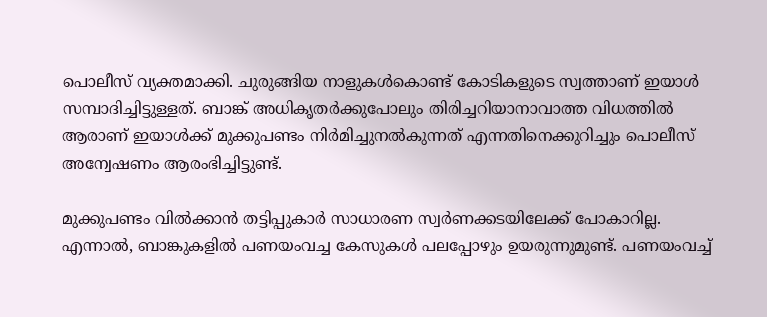പൊലീസ് വ്യക്തമാക്കി. ചുരുങ്ങിയ നാളുകള്‍കൊണ്ട് കോടികളുടെ സ്വത്താണ് ഇയാള്‍ സമ്പാദിച്ചിട്ടുള്ളത്. ബാങ്ക് അധികൃതര്‍ക്കുപോലും തിരിച്ചറിയാനാവാത്ത വിധത്തില്‍ ആരാണ് ഇയാള്‍ക്ക് മുക്കുപണ്ടം നിര്‍മിച്ചുനല്‍കുന്നത് എന്നതിനെക്കുറിച്ചും പൊലീസ് അന്വേഷണം ആരംഭിച്ചിട്ടുണ്ട്.

മുക്കുപണ്ടം വില്‍ക്കാന്‍ തട്ടിപ്പുകാര്‍ സാധാരണ സ്വര്‍ണക്കടയിലേക്ക് പോകാറില്ല. എന്നാല്‍, ബാങ്കുകളില്‍ പണയംവച്ച കേസുകള്‍ പലപ്പോഴും ഉയരുന്നുമുണ്ട്. പണയംവച്ച്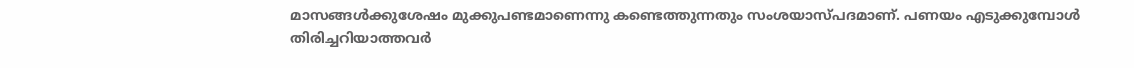മാസങ്ങള്‍ക്കുശേഷം മുക്കുപണ്ടമാണെന്നു കണ്ടെത്തുന്നതും സംശയാസ്പദമാണ്. പണയം എടുക്കുമ്പോള്‍ തിരിച്ചറിയാത്തവര്‍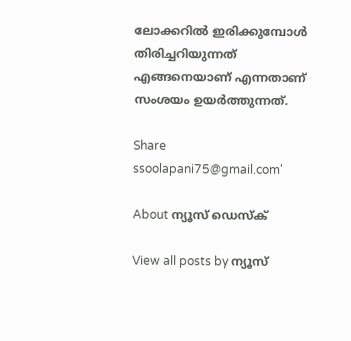ലോക്കറില്‍ ഇരിക്കുമ്പോള്‍ തിരിച്ചറിയുന്നത് എങ്ങനെയാണ് എന്നതാണ് സംശയം ഉയര്‍ത്തുന്നത്.

Share
ssoolapani75@gmail.com'

About ന്യൂസ് ഡെസ്ക്

View all posts by ന്യൂസ്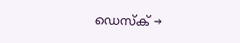ഡെസ്ക് →